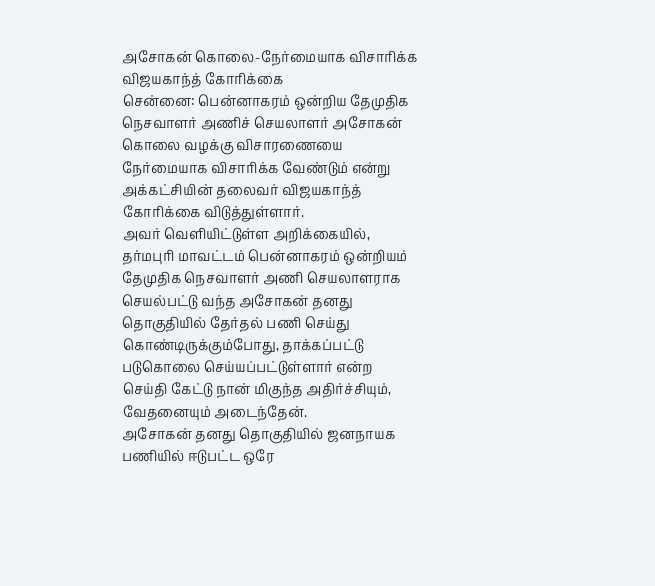அசோகன் கொலை-நேர்மையாக விசாரிக்க விஜயகாந்த் கோரிக்கை
சென்னை: பென்னாகரம் ஒன்றிய தேமுதிக நெசவாளர் அணிச் செயலாளர் அசோகன் கொலை வழக்கு விசாரணையை நேர்மையாக விசாரிக்க வேண்டும் என்று அக்கட்சியின் தலைவர் விஜயகாந்த் கோரிக்கை விடுத்துள்ளார்.
அவர் வெளியிட்டுள்ள அறிக்கையில், தர்மபுரி மாவட்டம் பென்னாகரம் ஒன்றியம் தேமுதிக நெசவாளர் அணி செயலாளராக செயல்பட்டு வந்த அசோகன் தனது தொகுதியில் தேர்தல் பணி செய்து கொண்டிருக்கும்போது, தாக்கப்பட்டு படுகொலை செய்யப்பட்டுள்ளார் என்ற செய்தி கேட்டு நான் மிகுந்த அதிர்ச்சியும், வேதனையும் அடைந்தேன்.
அசோகன் தனது தொகுதியில் ஜனநாயக பணியில் ஈடுபட்ட ஒரே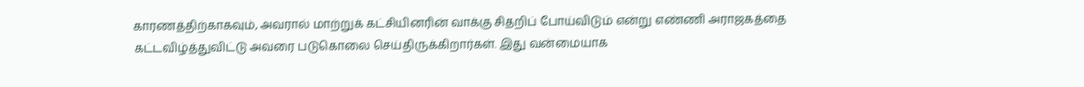காரணத்திற்காகவும், அவரால் மாற்றுக் கட்சியினரின் வாக்கு சிதறிப் போய்விடும் என்று எண்ணி அராஜகத்தை கட்டவிழ்த்துவிட்டு அவரை படுகொலை செய்திருக்கிறார்கள். இது வன்மையாக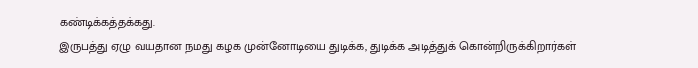கண்டிக்கத்தக்கது.
இருபத்து ஏழு வயதான நமது கழக முன்னோடியை துடிக்க, துடிக்க அடித்துக் கொன்றிருக்கிறார்கள்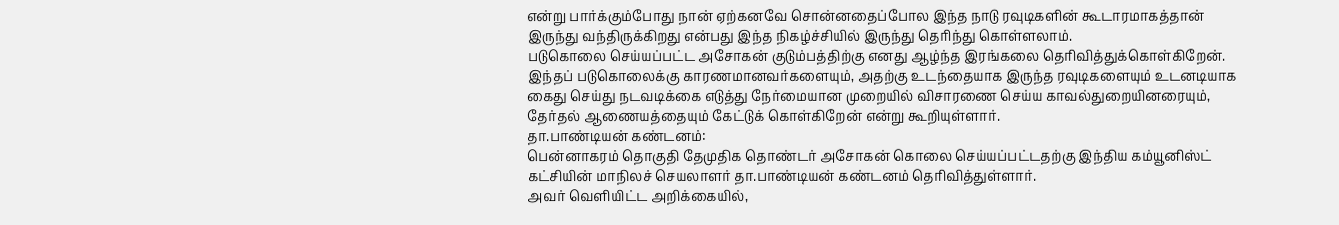என்று பார்க்கும்போது நான் ஏற்கனவே சொன்னதைப்போல இந்த நாடு ரவுடிகளின் கூடாரமாகத்தான் இருந்து வந்திருக்கிறது என்பது இந்த நிகழ்ச்சியில் இருந்து தெரிந்து கொள்ளலாம்.
படுகொலை செய்யப்பட்ட அசோகன் குடும்பத்திற்கு எனது ஆழ்ந்த இரங்கலை தெரிவித்துக்கொள்கிறேன். இந்தப் படுகொலைக்கு காரணமானவர்களையும், அதற்கு உடந்தையாக இருந்த ரவுடிகளையும் உடனடியாக கைது செய்து நடவடிக்கை எடுத்து நேர்மையான முறையில் விசாரணை செய்ய காவல்துறையினரையும், தேர்தல் ஆணையத்தையும் கேட்டுக் கொள்கிறேன் என்று கூறியுள்ளார்.
தா.பாண்டியன் கண்டனம்:
பென்னாகரம் தொகுதி தேமுதிக தொண்டர் அசோகன் கொலை செய்யப்பட்டதற்கு இந்திய கம்யூனிஸ்ட் கட்சியின் மாநிலச் செயலாளர் தா.பாண்டியன் கண்டனம் தெரிவித்துள்ளார்.
அவர் வெளியிட்ட அறிக்கையில்,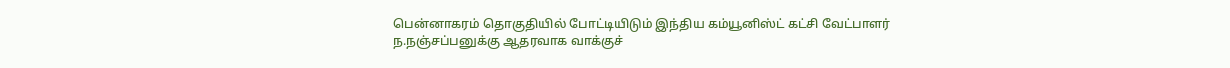பென்னாகரம் தொகுதியில் போட்டியிடும் இந்திய கம்யூனிஸ்ட் கட்சி வேட்பாளர் ந.நஞ்சப்பனுக்கு ஆதரவாக வாக்குச்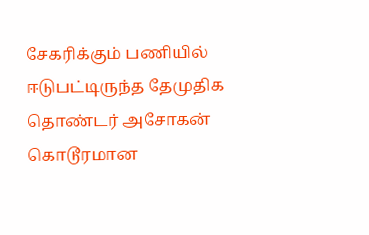சேகரிக்கும் பணியில் ஈடுபட்டிருந்த தேமுதிக தொண்டர் அசோகன் கொடூரமான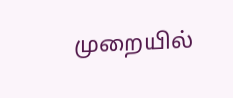முறையில்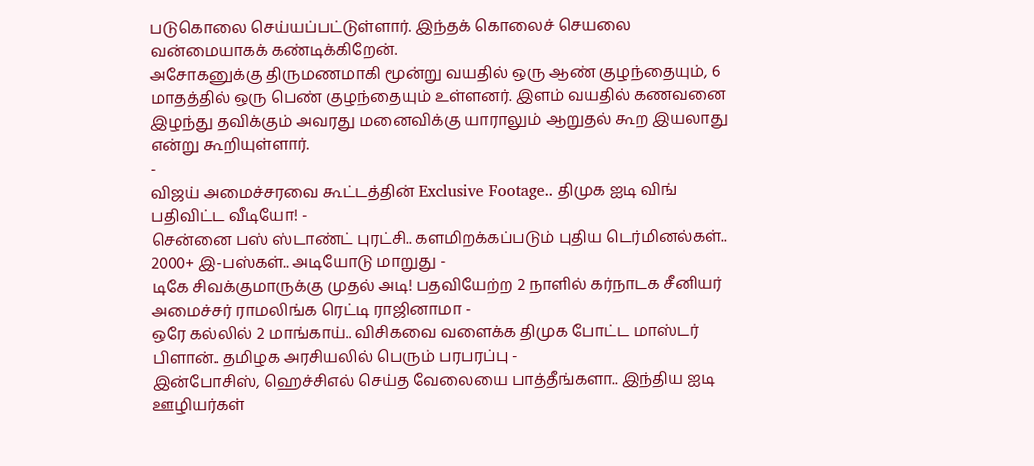படுகொலை செய்யப்பட்டுள்ளார். இந்தக் கொலைச் செயலை வன்மையாகக் கண்டிக்கிறேன்.
அசோகனுக்கு திருமணமாகி மூன்று வயதில் ஒரு ஆண் குழந்தையும், 6 மாதத்தில் ஒரு பெண் குழந்தையும் உள்ளனர். இளம் வயதில் கணவனை இழந்து தவிக்கும் அவரது மனைவிக்கு யாராலும் ஆறுதல் கூற இயலாது என்று கூறியுள்ளார்.
-
விஜய் அமைச்சரவை கூட்டத்தின் Exclusive Footage.. திமுக ஐடி விங் பதிவிட்ட வீடியோ! -
சென்னை பஸ் ஸ்டாண்ட் புரட்சி.. களமிறக்கப்படும் புதிய டெர்மினல்கள்.. 2000+ இ-பஸ்கள்.. அடியோடு மாறுது -
டிகே சிவக்குமாருக்கு முதல் அடி! பதவியேற்ற 2 நாளில் கர்நாடக சீனியர் அமைச்சர் ராமலிங்க ரெட்டி ராஜினாமா -
ஒரே கல்லில் 2 மாங்காய்.. விசிகவை வளைக்க திமுக போட்ட மாஸ்டர் பிளான்.. தமிழக அரசியலில் பெரும் பரபரப்பு -
இன்போசிஸ், ஹெச்சிஎல் செய்த வேலையை பாத்தீங்களா.. இந்திய ஐடி ஊழியர்கள்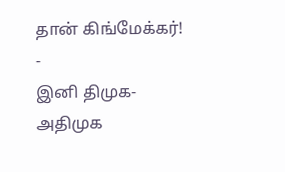தான் கிங்மேக்கர்! -
இனி திமுக- அதிமுக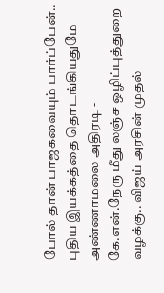போல் தான் பாஜகவையும் பார்ப்பேன்.. புதிய இயக்கத்தை தொடங்கியதுமே அண்ணாமலை அதிரடி -
கே.என்.நேரு மீது லஞ்ச ஒழிப்புத்துறை வழக்கு.. விஜய் அரசின் முதல்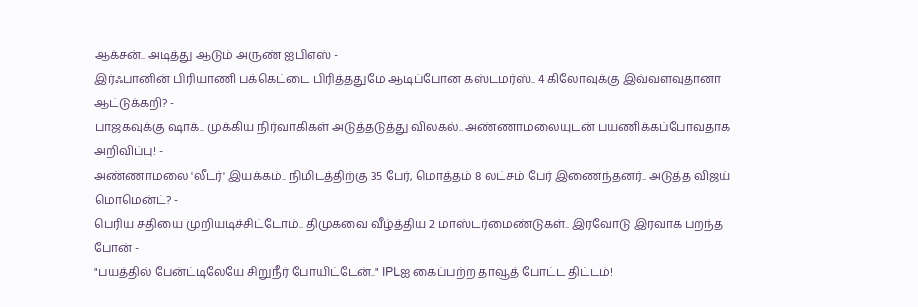ஆக்சன்.. அடித்து ஆடும் அருண் ஐபிஎஸ் -
இர்ஃபானின் பிரியாணி பக்கெட்டை பிரித்ததுமே ஆடிப்போன கஸ்டமர்ஸ்.. 4 கிலோவுக்கு இவ்வளவுதானா ஆட்டுக்கறி? -
பாஜகவுக்கு ஷாக்.. முக்கிய நிர்வாகிகள் அடுத்தடுத்து விலகல்.. அண்ணாமலையுடன் பயணிக்கப்போவதாக அறிவிப்பு! -
அண்ணாமலை 'லீடர்' இயக்கம்.. நிமிடத்திற்கு 35 பேர், மொத்தம் 8 லட்சம் பேர் இணைந்தனர்.. அடுத்த விஜய் மொமென்ட்? -
பெரிய சதியை முறியடிச்சிட்டோம்.. திமுகவை வீழ்த்திய 2 மாஸ்டர்மைண்டுகள்.. இரவோடு இரவாக பறந்த போன் -
"பயத்தில் பேன்ட்டிலேயே சிறுநீர் போயிட்டேன்.." IPLஐ கைப்பற்ற தாவூத் போட்ட திட்டம்!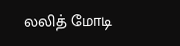லலித் மோடி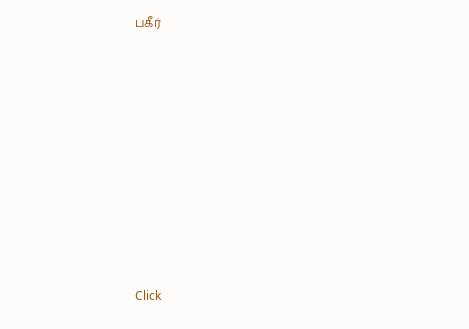பகீர்












Click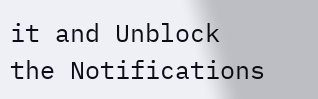it and Unblock the Notifications